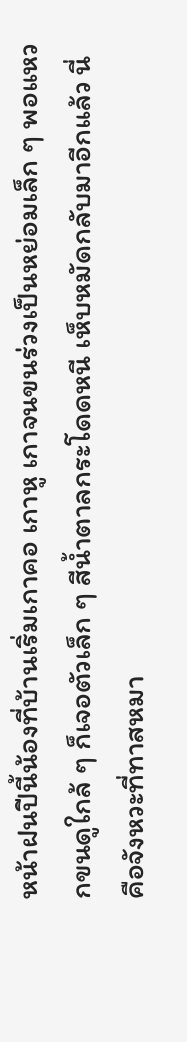หน้าฝนปีนี้น้องที่บ้านเริ่มเกาคอ เกาหู เกาจนขนร่วงเป็นหย่อมเล็ก ๆ พอแหวกขนดูใกล้ ๆ ก็เจอตัวเล็ก ๆ สีน้ำตาลกระโดดหนี เห็บหมัดกลับมาอีกแล้ว นี่คือจังหวะที่ทาสหมา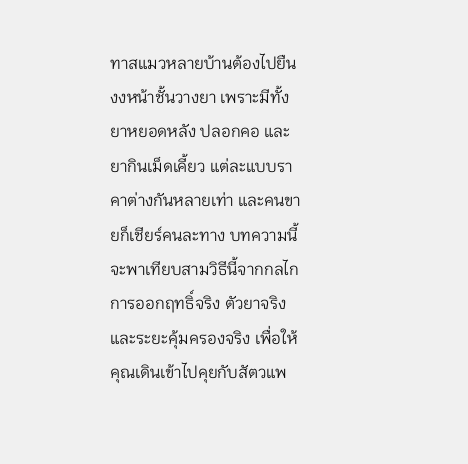ทาสแมวหลายบ้านต้องไปยืนงงหน้าชั้นวางยา เพราะมีทั้งยาหยอดหลัง ปลอกคอ และยากินเม็ดเคี้ยว แต่ละแบบราคาต่างกันหลายเท่า และคนขายก็เชียร์คนละทาง บทความนี้จะพาเทียบสามวิธีนี้จากกลไกการออกฤทธิ์จริง ตัวยาจริง และระยะคุ้มครองจริง เพื่อให้คุณเดินเข้าไปคุยกับสัตวแพ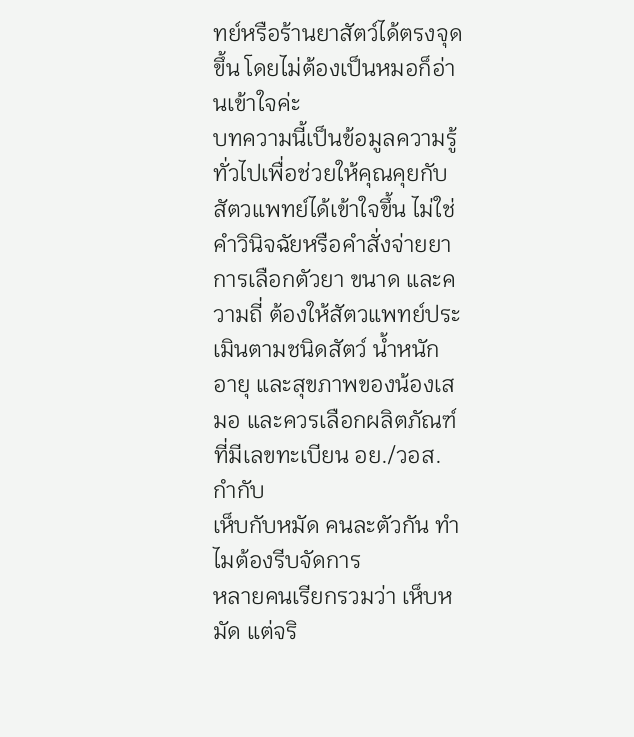ทย์หรือร้านยาสัตว์ได้ตรงจุดขึ้น โดยไม่ต้องเป็นหมอก็อ่านเข้าใจค่ะ
บทความนี้เป็นข้อมูลความรู้ทั่วไปเพื่อช่วยให้คุณคุยกับสัตวแพทย์ได้เข้าใจขึ้น ไม่ใช่คำวินิจฉัยหรือคำสั่งจ่ายยา การเลือกตัวยา ขนาด และความถี่ ต้องให้สัตวแพทย์ประเมินตามชนิดสัตว์ น้ำหนัก อายุ และสุขภาพของน้องเสมอ และควรเลือกผลิตภัณฑ์ที่มีเลขทะเบียน อย./วอส. กำกับ
เห็บกับหมัด คนละตัวกัน ทำไมต้องรีบจัดการ
หลายคนเรียกรวมว่า เห็บหมัด แต่จริ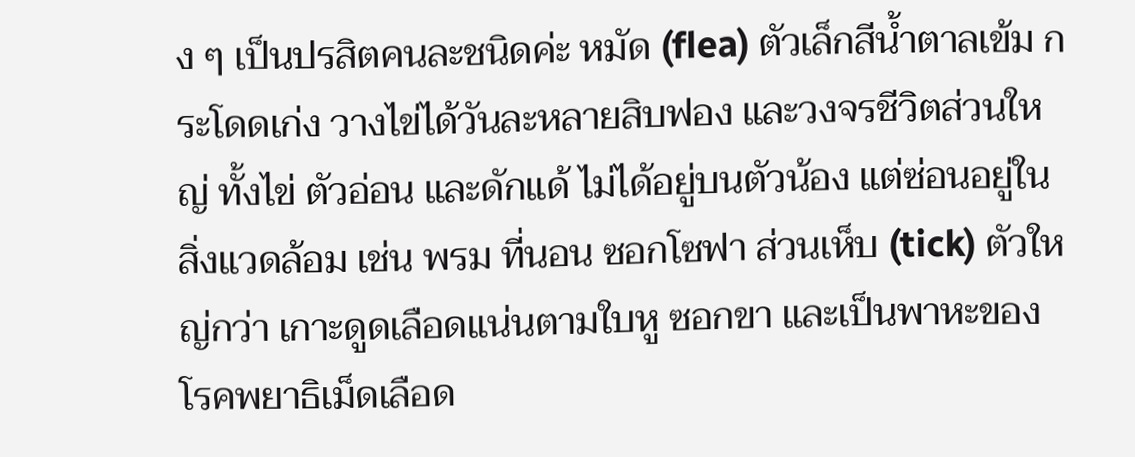ง ๆ เป็นปรสิตคนละชนิดค่ะ หมัด (flea) ตัวเล็กสีน้ำตาลเข้ม กระโดดเก่ง วางไข่ได้วันละหลายสิบฟอง และวงจรชีวิตส่วนใหญ่ ทั้งไข่ ตัวอ่อน และดักแด้ ไม่ได้อยู่บนตัวน้อง แต่ซ่อนอยู่ในสิ่งแวดล้อม เช่น พรม ที่นอน ซอกโซฟา ส่วนเห็บ (tick) ตัวใหญ่กว่า เกาะดูดเลือดแน่นตามใบหู ซอกขา และเป็นพาหะของโรคพยาธิเม็ดเลือด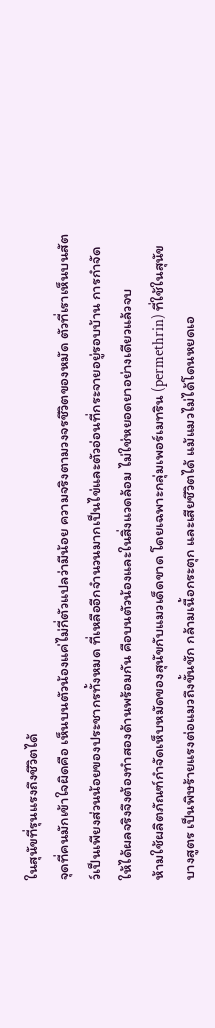ในสุนัขที่รุนแรงถึงชีวิตได้
จุดที่คนมักเข้าใจผิดคือ เห็นบนตัวน้องแค่ไม่กี่ตัวแปลว่ามีน้อย ความจริงตามวงจรชีวิตของหมัด ตัวที่เราเห็นบนสัตว์เป็นเพียงส่วนน้อยของประชากรทั้งหมด ที่เหลืออีกจำนวนมากเป็นไข่และตัวอ่อนที่กระจายอยู่รอบบ้าน การกำจัดให้ได้ผลจริงจึงต้องทำสองด้านพร้อมกัน คือบนตัวน้องและในสิ่งแวดล้อม ไม่ใช่หยอดยาอย่างเดียวแล้วจบ
ห้ามใช้ผลิตภัณฑ์กำจัดเห็บหมัดของสุนัขกับแมวเด็ดขาด โดยเฉพาะกลุ่มเพอร์เมทริน (permethrin) ที่ใช้ในสุนัขบางสูตร เป็นพิษร้ายแรงต่อแมวถึงขั้นชัก กล้ามเนื้อกระตุก และเสียชีวิตได้ แม้แมวไม่ได้โดนหยดเอ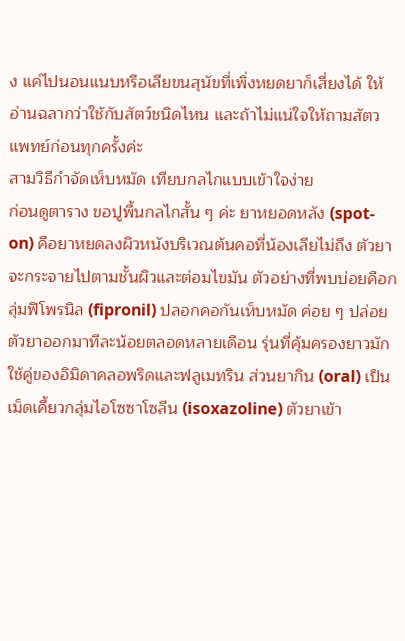ง แค่ไปนอนแนบหรือเลียขนสุนัขที่เพิ่งหยดยาก็เสี่ยงได้ ให้อ่านฉลากว่าใช้กับสัตว์ชนิดไหน และถ้าไม่แน่ใจให้ถามสัตวแพทย์ก่อนทุกครั้งค่ะ
สามวิธีกำจัดเห็บหมัด เทียบกลไกแบบเข้าใจง่าย
ก่อนดูตาราง ขอปูพื้นกลไกสั้น ๆ ค่ะ ยาหยอดหลัง (spot-on) คือยาหยดลงผิวหนังบริเวณต้นคอที่น้องเลียไม่ถึง ตัวยาจะกระจายไปตามชั้นผิวและต่อมไขมัน ตัวอย่างที่พบบ่อยคือกลุ่มฟิโพรนิล (fipronil) ปลอกคอกันเห็บหมัด ค่อย ๆ ปล่อยตัวยาออกมาทีละน้อยตลอดหลายเดือน รุ่นที่คุ้มครองยาวมักใช้คู่ของอิมิดาคลอพริดและฟลูเมทริน ส่วนยากิน (oral) เป็นเม็ดเคี้ยวกลุ่มไอโซซาโซลีน (isoxazoline) ตัวยาเข้า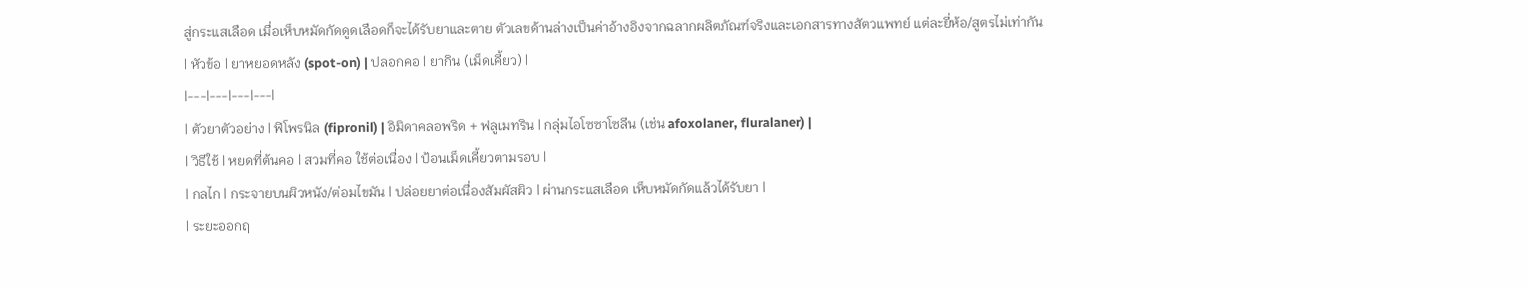สู่กระแสเลือด เมื่อเห็บหมัดกัดดูดเลือดก็จะได้รับยาและตาย ตัวเลขด้านล่างเป็นค่าอ้างอิงจากฉลากผลิตภัณฑ์จริงและเอกสารทางสัตวแพทย์ แต่ละยี่ห้อ/สูตรไม่เท่ากัน
| หัวข้อ | ยาหยอดหลัง (spot-on) | ปลอกคอ | ยากิน (เม็ดเคี้ยว) |
|---|---|---|---|
| ตัวยาตัวอย่าง | ฟิโพรนิล (fipronil) | อิมิดาคลอพริด + ฟลูเมทริน | กลุ่มไอโซซาโซลีน (เช่น afoxolaner, fluralaner) |
| วิธีใช้ | หยดที่ต้นคอ | สวมที่คอ ใช้ต่อเนื่อง | ป้อนเม็ดเคี้ยวตามรอบ |
| กลไก | กระจายบนผิวหนัง/ต่อมไขมัน | ปล่อยยาต่อเนื่องสัมผัสผิว | ผ่านกระแสเลือด เห็บหมัดกัดแล้วได้รับยา |
| ระยะออกฤ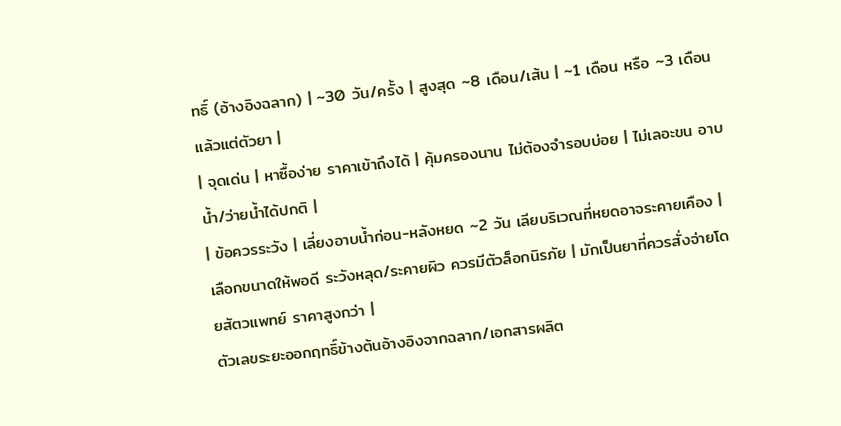ทธิ์ (อ้างอิงฉลาก) | ~30 วัน/ครั้ง | สูงสุด ~8 เดือน/เส้น | ~1 เดือน หรือ ~3 เดือน แล้วแต่ตัวยา |
| จุดเด่น | หาซื้อง่าย ราคาเข้าถึงได้ | คุ้มครองนาน ไม่ต้องจำรอบบ่อย | ไม่เลอะขน อาบน้ำ/ว่ายน้ำได้ปกติ |
| ข้อควรระวัง | เลี่ยงอาบน้ำก่อน-หลังหยด ~2 วัน เลียบริเวณที่หยดอาจระคายเคือง | เลือกขนาดให้พอดี ระวังหลุด/ระคายผิว ควรมีตัวล็อกนิรภัย | มักเป็นยาที่ควรสั่งจ่ายโดยสัตวแพทย์ ราคาสูงกว่า |
ตัวเลขระยะออกฤทธิ์ข้างต้นอ้างอิงจากฉลาก/เอกสารผลิต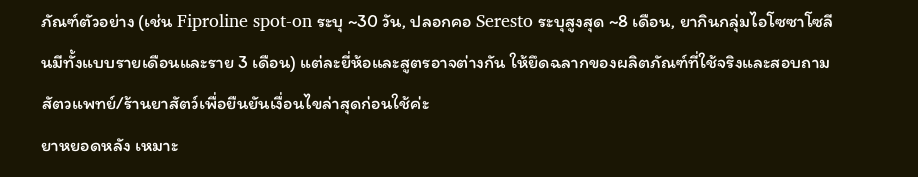ภัณฑ์ตัวอย่าง (เช่น Fiproline spot-on ระบุ ~30 วัน, ปลอกคอ Seresto ระบุสูงสุด ~8 เดือน, ยากินกลุ่มไอโซซาโซลีนมีทั้งแบบรายเดือนและราย 3 เดือน) แต่ละยี่ห้อและสูตรอาจต่างกัน ให้ยึดฉลากของผลิตภัณฑ์ที่ใช้จริงและสอบถามสัตวแพทย์/ร้านยาสัตว์เพื่อยืนยันเงื่อนไขล่าสุดก่อนใช้ค่ะ
ยาหยอดหลัง เหมาะ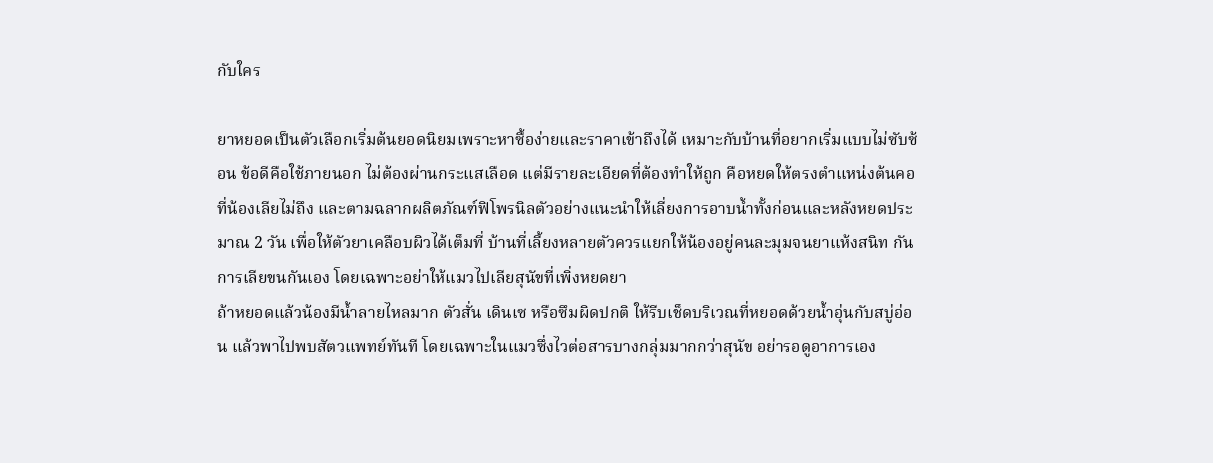กับใคร

ยาหยอดเป็นตัวเลือกเริ่มต้นยอดนิยมเพราะหาซื้อง่ายและราคาเข้าถึงได้ เหมาะกับบ้านที่อยากเริ่มแบบไม่ซับซ้อน ข้อดีคือใช้ภายนอก ไม่ต้องผ่านกระแสเลือด แต่มีรายละเอียดที่ต้องทำให้ถูก คือหยดให้ตรงตำแหน่งต้นคอที่น้องเลียไม่ถึง และตามฉลากผลิตภัณฑ์ฟิโพรนิลตัวอย่างแนะนำให้เลี่ยงการอาบน้ำทั้งก่อนและหลังหยดประมาณ 2 วัน เพื่อให้ตัวยาเคลือบผิวได้เต็มที่ บ้านที่เลี้ยงหลายตัวควรแยกให้น้องอยู่คนละมุมจนยาแห้งสนิท กันการเลียขนกันเอง โดยเฉพาะอย่าให้แมวไปเลียสุนัขที่เพิ่งหยดยา
ถ้าหยอดแล้วน้องมีน้ำลายไหลมาก ตัวสั่น เดินเซ หรือซึมผิดปกติ ให้รีบเช็ดบริเวณที่หยอดด้วยน้ำอุ่นกับสบู่อ่อน แล้วพาไปพบสัตวแพทย์ทันที โดยเฉพาะในแมวซึ่งไวต่อสารบางกลุ่มมากกว่าสุนัข อย่ารอดูอาการเอง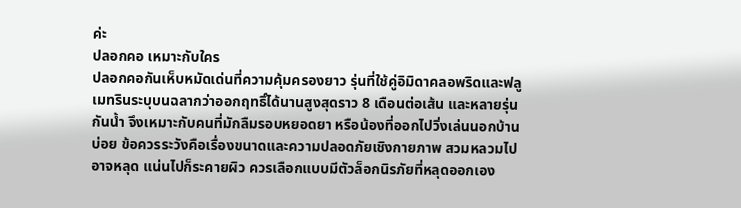ค่ะ
ปลอกคอ เหมาะกับใคร
ปลอกคอกันเห็บหมัดเด่นที่ความคุ้มครองยาว รุ่นที่ใช้คู่อิมิดาคลอพริดและฟลูเมทรินระบุบนฉลากว่าออกฤทธิ์ได้นานสูงสุดราว 8 เดือนต่อเส้น และหลายรุ่นกันน้ำ จึงเหมาะกับคนที่มักลืมรอบหยอดยา หรือน้องที่ออกไปวิ่งเล่นนอกบ้านบ่อย ข้อควรระวังคือเรื่องขนาดและความปลอดภัยเชิงกายภาพ สวมหลวมไปอาจหลุด แน่นไปก็ระคายผิว ควรเลือกแบบมีตัวล็อกนิรภัยที่หลุดออกเอง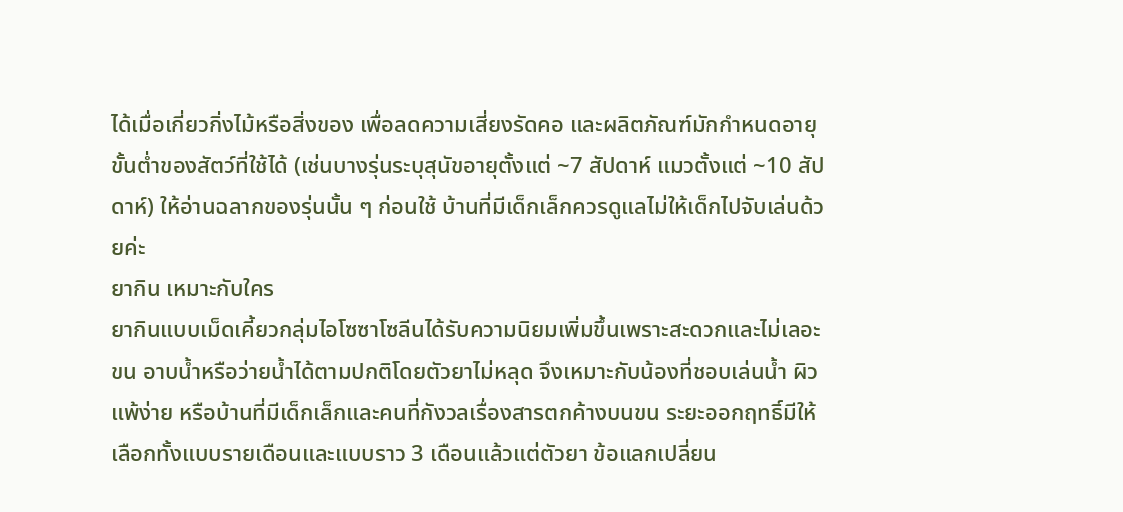ได้เมื่อเกี่ยวกิ่งไม้หรือสิ่งของ เพื่อลดความเสี่ยงรัดคอ และผลิตภัณฑ์มักกำหนดอายุขั้นต่ำของสัตว์ที่ใช้ได้ (เช่นบางรุ่นระบุสุนัขอายุตั้งแต่ ~7 สัปดาห์ แมวตั้งแต่ ~10 สัปดาห์) ให้อ่านฉลากของรุ่นนั้น ๆ ก่อนใช้ บ้านที่มีเด็กเล็กควรดูแลไม่ให้เด็กไปจับเล่นด้วยค่ะ
ยากิน เหมาะกับใคร
ยากินแบบเม็ดเคี้ยวกลุ่มไอโซซาโซลีนได้รับความนิยมเพิ่มขึ้นเพราะสะดวกและไม่เลอะขน อาบน้ำหรือว่ายน้ำได้ตามปกติโดยตัวยาไม่หลุด จึงเหมาะกับน้องที่ชอบเล่นน้ำ ผิวแพ้ง่าย หรือบ้านที่มีเด็กเล็กและคนที่กังวลเรื่องสารตกค้างบนขน ระยะออกฤทธิ์มีให้เลือกทั้งแบบรายเดือนและแบบราว 3 เดือนแล้วแต่ตัวยา ข้อแลกเปลี่ยน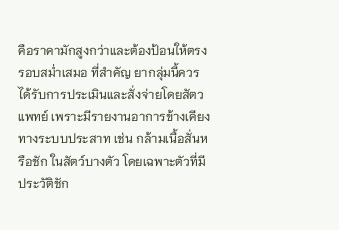คือราคามักสูงกว่าและต้องป้อนให้ตรงรอบสม่ำเสมอ ที่สำคัญ ยากลุ่มนี้ควรได้รับการประเมินและสั่งจ่ายโดยสัตวแพทย์ เพราะมีรายงานอาการข้างเคียงทางระบบประสาท เช่น กล้ามเนื้อสั่นหรือชัก ในสัตว์บางตัว โดยเฉพาะตัวที่มีประวัติชัก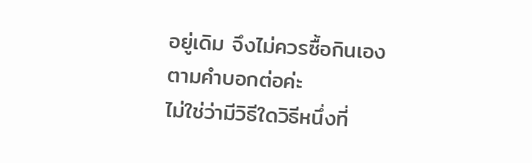อยู่เดิม จึงไม่ควรซื้อกินเองตามคำบอกต่อค่ะ
ไม่ใช่ว่ามีวิธีใดวิธีหนึ่งที่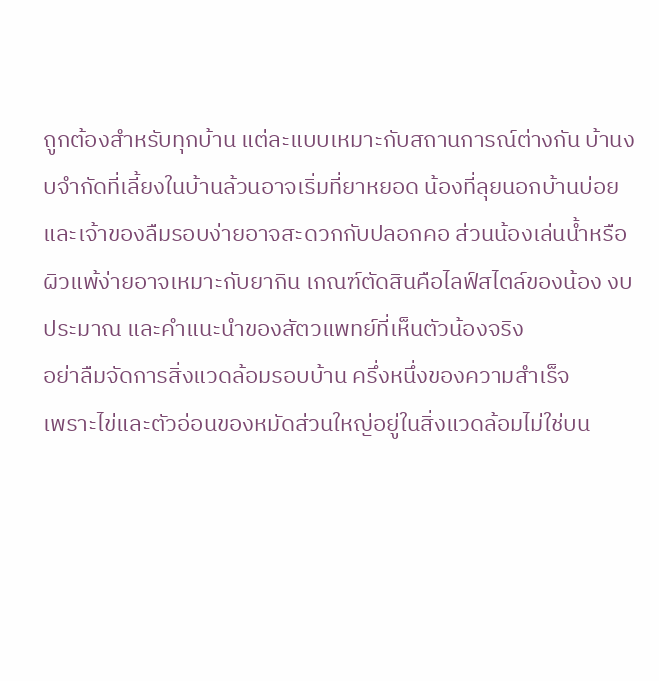ถูกต้องสำหรับทุกบ้าน แต่ละแบบเหมาะกับสถานการณ์ต่างกัน บ้านงบจำกัดที่เลี้ยงในบ้านล้วนอาจเริ่มที่ยาหยอด น้องที่ลุยนอกบ้านบ่อยและเจ้าของลืมรอบง่ายอาจสะดวกกับปลอกคอ ส่วนน้องเล่นน้ำหรือผิวแพ้ง่ายอาจเหมาะกับยากิน เกณฑ์ตัดสินคือไลฟ์สไตล์ของน้อง งบประมาณ และคำแนะนำของสัตวแพทย์ที่เห็นตัวน้องจริง
อย่าลืมจัดการสิ่งแวดล้อมรอบบ้าน ครึ่งหนึ่งของความสำเร็จ
เพราะไข่และตัวอ่อนของหมัดส่วนใหญ่อยู่ในสิ่งแวดล้อมไม่ใช่บน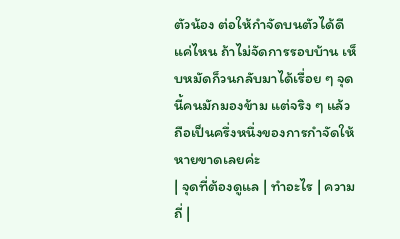ตัวน้อง ต่อให้กำจัดบนตัวได้ดีแค่ไหน ถ้าไม่จัดการรอบบ้าน เห็บหมัดก็วนกลับมาได้เรื่อย ๆ จุดนี้คนมักมองข้าม แต่จริง ๆ แล้วถือเป็นครึ่งหนึ่งของการกำจัดให้หายขาดเลยค่ะ
| จุดที่ต้องดูแล | ทำอะไร | ความถี่ |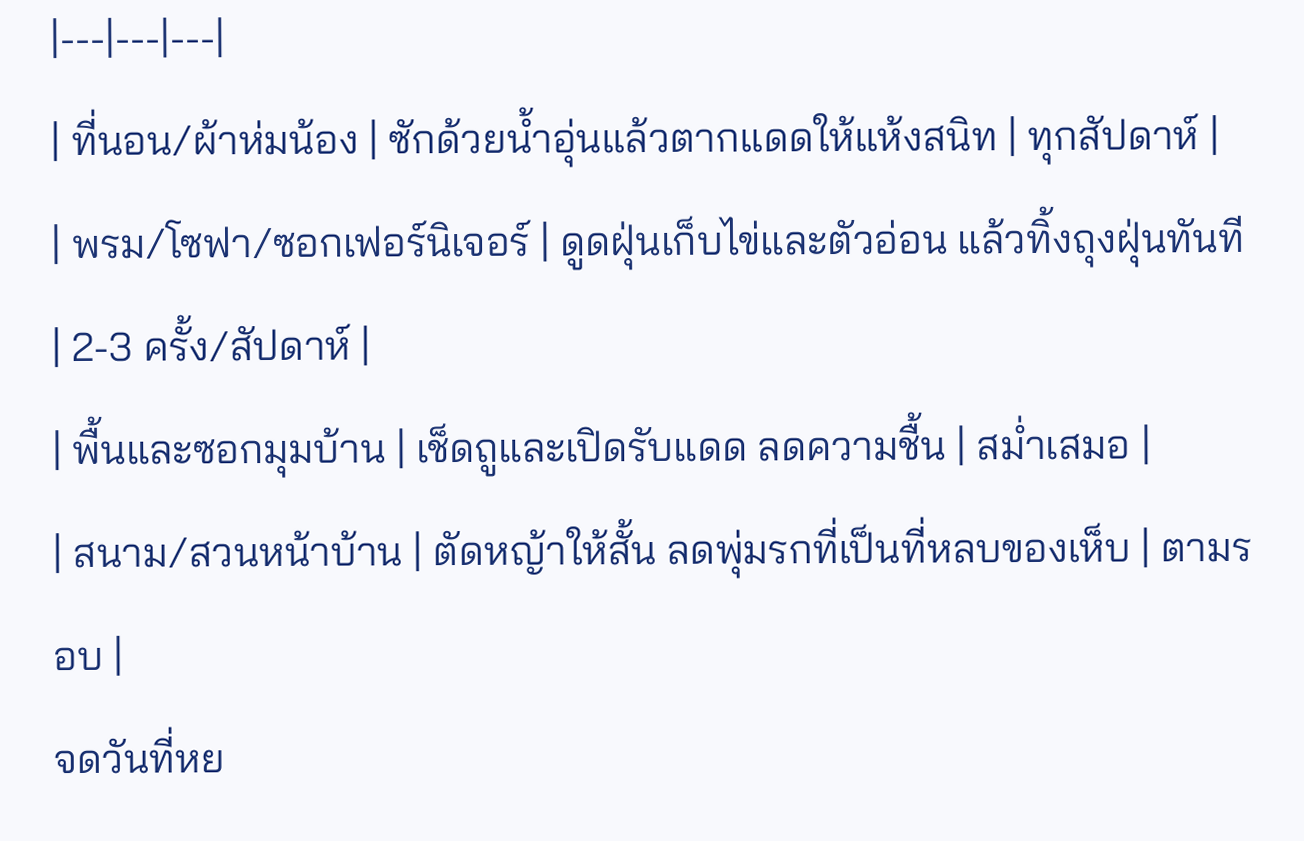|---|---|---|
| ที่นอน/ผ้าห่มน้อง | ซักด้วยน้ำอุ่นแล้วตากแดดให้แห้งสนิท | ทุกสัปดาห์ |
| พรม/โซฟา/ซอกเฟอร์นิเจอร์ | ดูดฝุ่นเก็บไข่และตัวอ่อน แล้วทิ้งถุงฝุ่นทันที | 2-3 ครั้ง/สัปดาห์ |
| พื้นและซอกมุมบ้าน | เช็ดถูและเปิดรับแดด ลดความชื้น | สม่ำเสมอ |
| สนาม/สวนหน้าบ้าน | ตัดหญ้าให้สั้น ลดพุ่มรกที่เป็นที่หลบของเห็บ | ตามรอบ |
จดวันที่หย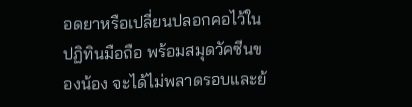อดยาหรือเปลี่ยนปลอกคอไว้ในปฏิทินมือถือ พร้อมสมุดวัคซีนของน้อง จะได้ไม่พลาดรอบและย้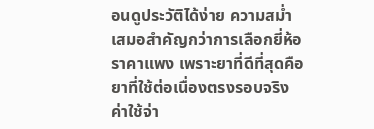อนดูประวัติได้ง่าย ความสม่ำเสมอสำคัญกว่าการเลือกยี่ห้อราคาแพง เพราะยาที่ดีที่สุดคือยาที่ใช้ต่อเนื่องตรงรอบจริง
ค่าใช้จ่า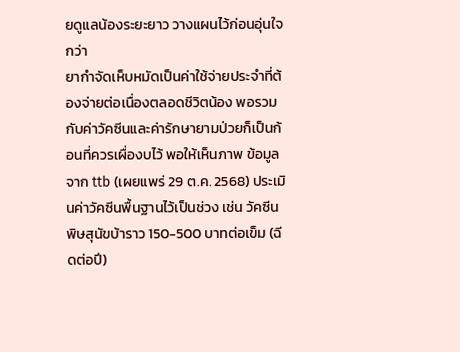ยดูแลน้องระยะยาว วางแผนไว้ก่อนอุ่นใจกว่า
ยากำจัดเห็บหมัดเป็นค่าใช้จ่ายประจำที่ต้องจ่ายต่อเนื่องตลอดชีวิตน้อง พอรวมกับค่าวัคซีนและค่ารักษายามป่วยก็เป็นก้อนที่ควรเผื่องบไว้ พอให้เห็นภาพ ข้อมูลจาก ttb (เผยแพร่ 29 ต.ค. 2568) ประเมินค่าวัคซีนพื้นฐานไว้เป็นช่วง เช่น วัคซีนพิษสุนัขบ้าราว 150-500 บาทต่อเข็ม (ฉีดต่อปี)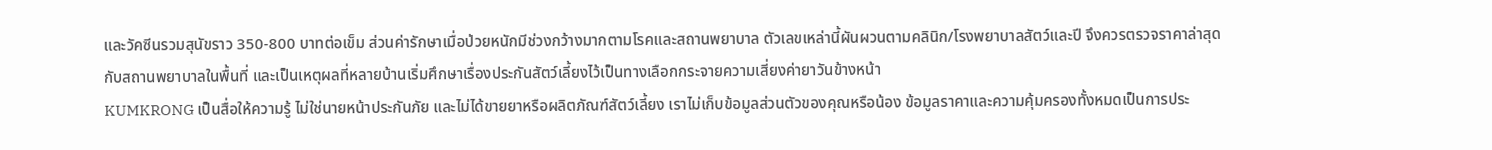และวัคซีนรวมสุนัขราว 350-800 บาทต่อเข็ม ส่วนค่ารักษาเมื่อป่วยหนักมีช่วงกว้างมากตามโรคและสถานพยาบาล ตัวเลขเหล่านี้ผันผวนตามคลินิก/โรงพยาบาลสัตว์และปี จึงควรตรวจราคาล่าสุดกับสถานพยาบาลในพื้นที่ และเป็นเหตุผลที่หลายบ้านเริ่มศึกษาเรื่องประกันสัตว์เลี้ยงไว้เป็นทางเลือกกระจายความเสี่ยงค่ายาวันข้างหน้า
KUMKRONG เป็นสื่อให้ความรู้ ไม่ใช่นายหน้าประกันภัย และไม่ได้ขายยาหรือผลิตภัณฑ์สัตว์เลี้ยง เราไม่เก็บข้อมูลส่วนตัวของคุณหรือน้อง ข้อมูลราคาและความคุ้มครองทั้งหมดเป็นการประ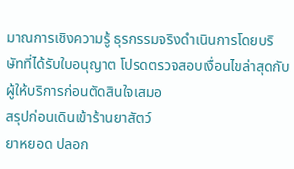มาณการเชิงความรู้ ธุรกรรมจริงดำเนินการโดยบริษัทที่ได้รับใบอนุญาต โปรดตรวจสอบเงื่อนไขล่าสุดกับผู้ให้บริการก่อนตัดสินใจเสมอ
สรุปก่อนเดินเข้าร้านยาสัตว์
ยาหยอด ปลอก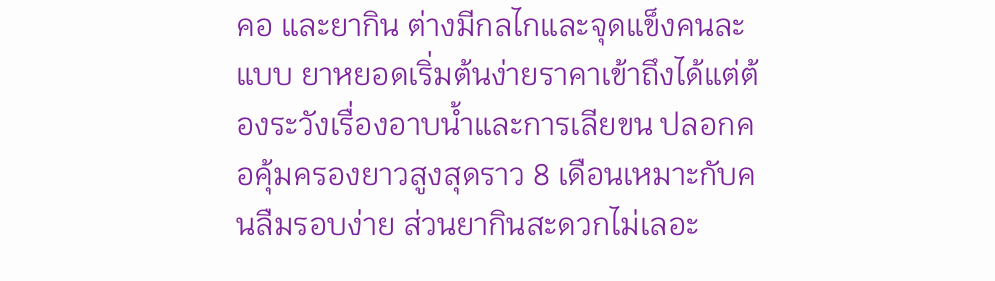คอ และยากิน ต่างมีกลไกและจุดแข็งคนละแบบ ยาหยอดเริ่มต้นง่ายราคาเข้าถึงได้แต่ต้องระวังเรื่องอาบน้ำและการเลียขน ปลอกคอคุ้มครองยาวสูงสุดราว 8 เดือนเหมาะกับคนลืมรอบง่าย ส่วนยากินสะดวกไม่เลอะ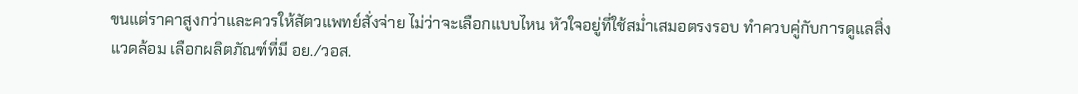ขนแต่ราคาสูงกว่าและควรให้สัตวแพทย์สั่งจ่าย ไม่ว่าจะเลือกแบบไหน หัวใจอยู่ที่ใช้สม่ำเสมอตรงรอบ ทำควบคู่กับการดูแลสิ่งแวดล้อม เลือกผลิตภัณฑ์ที่มี อย./วอส.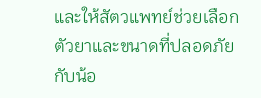และให้สัตวแพทย์ช่วยเลือกตัวยาและขนาดที่ปลอดภัยกับน้อ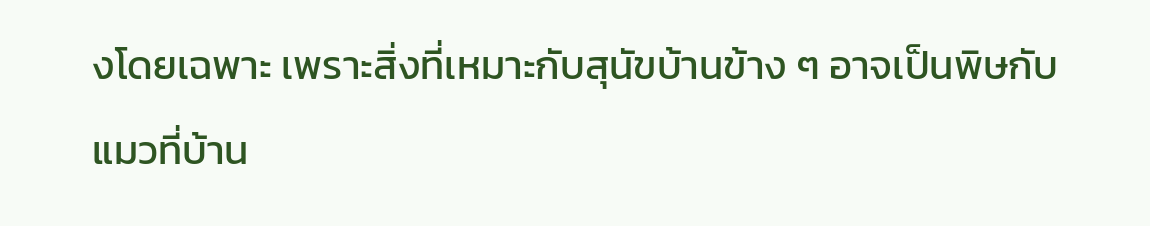งโดยเฉพาะ เพราะสิ่งที่เหมาะกับสุนัขบ้านข้าง ๆ อาจเป็นพิษกับแมวที่บ้าน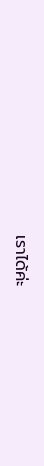เราได้ค่ะ